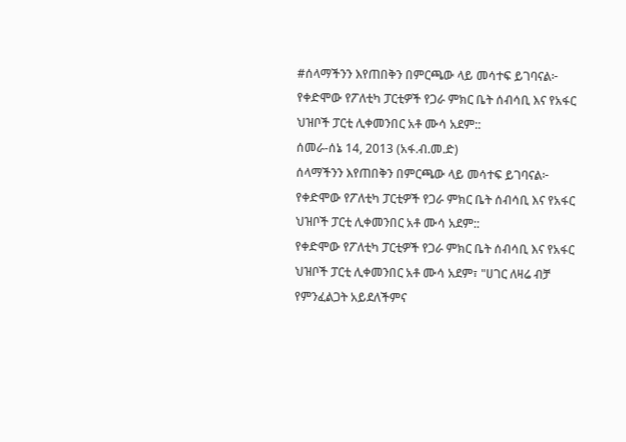#ሰላማችንን እየጠበቅን በምርጫው ላይ መሳተፍ ይገባናል፦ የቀድሞው የፖለቲካ ፓርቲዎች የጋራ ምክር ቤት ሰብሳቢ እና የአፋር ህዝቦች ፓርቲ ሊቀመንበር አቶ ሙሳ አደም::
ሰመራ-ሰኔ 14, 2013 (አፋ.ብ.መ.ድ)
ሰላማችንን እየጠበቅን በምርጫው ላይ መሳተፍ ይገባናል፦ የቀድሞው የፖለቲካ ፓርቲዎች የጋራ ምክር ቤት ሰብሳቢ እና የአፋር ህዝቦች ፓርቲ ሊቀመንበር አቶ ሙሳ አደም::
የቀድሞው የፖለቲካ ፓርቲዎች የጋራ ምክር ቤት ሰብሳቢ እና የአፋር ህዝቦች ፓርቲ ሊቀመንበር አቶ ሙሳ አደም፣ "ሀገር ለዛሬ ብቻ የምንፈልጋት አይደለችምና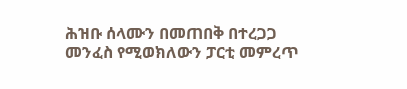ሕዝቡ ሰላሙን በመጠበቅ በተረጋጋ መንፈስ የሚወክለውን ፓርቲ መምረጥ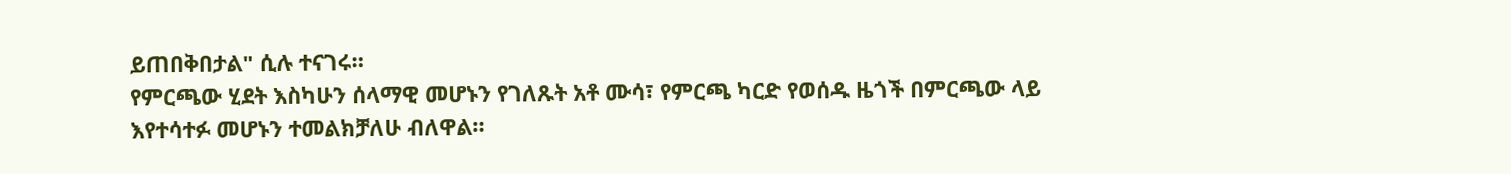ይጠበቅበታል" ሲሉ ተናገሩ።
የምርጫው ሂደት እስካሁን ሰላማዊ መሆኑን የገለጹት አቶ ሙሳ፣ የምርጫ ካርድ የወሰዱ ዜጎች በምርጫው ላይ እየተሳተፉ መሆኑን ተመልክቻለሁ ብለዋል።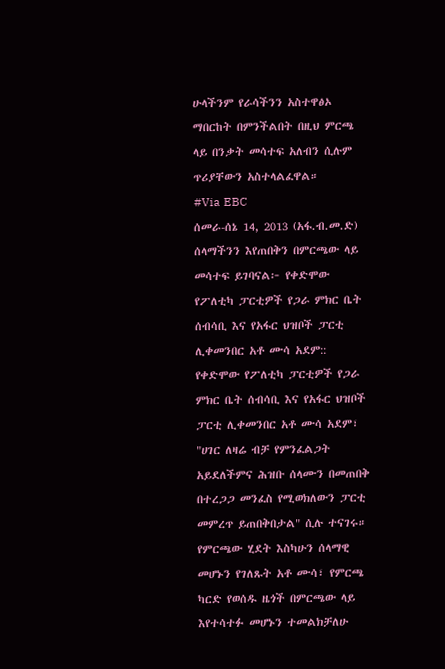ሁላችንም የራሳችንን አስተዋፅኦ ማበርከት በምንችልበት በዚህ ምርጫ ላይ በንቃት መሳተፍ አለብን ሲሉም ጥሪያቸውን አስተላልፈዋል።
#Via EBC
ሰመራ-ሰኔ 14, 2013 (አፋ.ብ.መ.ድ)
ሰላማችንን እየጠበቅን በምርጫው ላይ መሳተፍ ይገባናል፦ የቀድሞው የፖለቲካ ፓርቲዎች የጋራ ምክር ቤት ሰብሳቢ እና የአፋር ህዝቦች ፓርቲ ሊቀመንበር አቶ ሙሳ አደም::
የቀድሞው የፖለቲካ ፓርቲዎች የጋራ ምክር ቤት ሰብሳቢ እና የአፋር ህዝቦች ፓርቲ ሊቀመንበር አቶ ሙሳ አደም፣ "ሀገር ለዛሬ ብቻ የምንፈልጋት አይደለችምና ሕዝቡ ሰላሙን በመጠበቅ በተረጋጋ መንፈስ የሚወክለውን ፓርቲ መምረጥ ይጠበቅበታል" ሲሉ ተናገሩ።
የምርጫው ሂደት እስካሁን ሰላማዊ መሆኑን የገለጹት አቶ ሙሳ፣ የምርጫ ካርድ የወሰዱ ዜጎች በምርጫው ላይ እየተሳተፉ መሆኑን ተመልክቻለሁ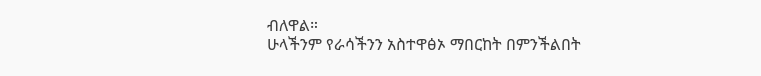ብለዋል።
ሁላችንም የራሳችንን አስተዋፅኦ ማበርከት በምንችልበት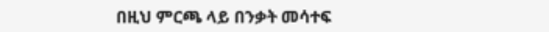በዚህ ምርጫ ላይ በንቃት መሳተፍ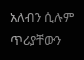አለብን ሲሉም ጥሪያቸውን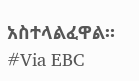አስተላልፈዋል።
#Via EBC